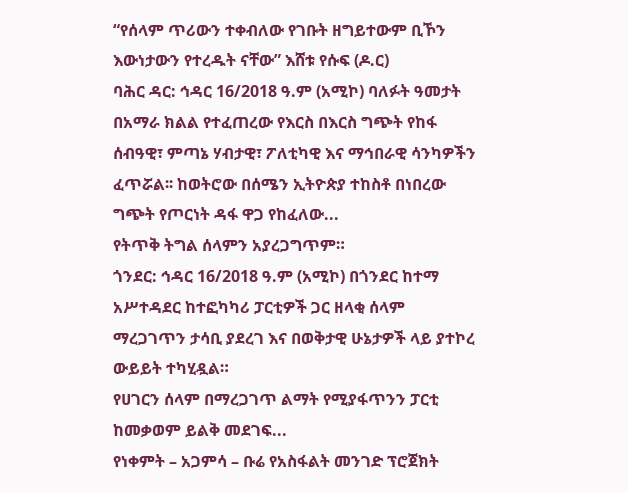“የሰላም ጥሪውን ተቀብለው የገቡት ዘግይተውም ቢኾን እውነታውን የተረዱት ናቸው” እሸቱ የሱፍ (ዶ.ር)
ባሕር ዳር: ኅዳር 16/2018 ዓ.ም (አሚኮ) ባለፉት ዓመታት በአማራ ክልል የተፈጠረው የእርስ በእርስ ግጭት የከፋ ሰብዓዊ፣ ምጣኔ ሃብታዊ፣ ፖለቲካዊ እና ማኅበራዊ ሳንካዎችን ፈጥሯል፡፡ ከወትሮው በሰሜን ኢትዮጵያ ተከስቶ በነበረው ግጭት የጦርነት ዳፋ ዋጋ የከፈለው...
የትጥቅ ትግል ሰላምን አያረጋግጥም።
ጎንደር: ኅዳር 16/2018 ዓ.ም (አሚኮ) በጎንደር ከተማ አሥተዳደር ከተፎካካሪ ፓርቲዎች ጋር ዘላቂ ሰላም ማረጋገጥን ታሳቢ ያደረገ እና በወቅታዊ ሁኔታዎች ላይ ያተኮረ ውይይት ተካሂዷል።
የሀገርን ሰላም በማረጋገጥ ልማት የሚያፋጥንን ፓርቲ ከመቃወም ይልቅ መደገፍ...
የነቀምት – አጋምሳ – ቡሬ የአስፋልት መንገድ ፕሮጀክት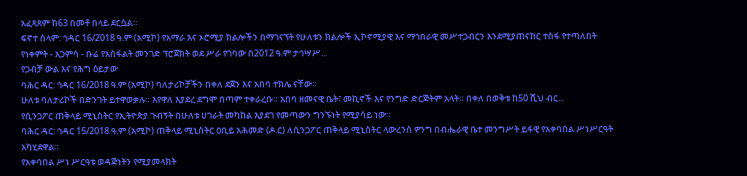አፈጻጸም ከ63 በመቶ በላይ ደርሷል።
ፍኖተ ሰላም: ኅዳር 16/2018 ዓ.ም (አሚኮ) የአማራ እና ኦሮሚያ ክልሎችን በማገናኘት የሁለቱን ክልሎች ኢኮኖሚያዊ እና ማኅበራዊ መሥተጋብርን እንደሚያጠናክር ተስፋ የተጣለበት የነቀምት - አጋምሳ - ቡሬ የአስፋልት መንገድ ፕሮጀክት ወደ ሥራ የገባው በ2012 ዓ.ም ታኅሣሥ...
የጋብቻ ውል እና የሕግ ዕይታው
ባሕር ዳር: ኅዳር 16/2018 ዓ.ም (አሚኮ) ባለታሪኮቻችን በቀለ ደጀን እና አበባ ተክሌ ናቸው።
ሁለቱ ባለታሪኮች በድንገት ይተዋወቃሉ። እየዋለ እያደረ ደግሞ በጣም ተቀራረቡ። አበባ ዘመናዊ ቤት፣ መኪኖች እና የንግድ ድርጅትም አላት። በቀለ በወቅቱ ከ50 ሺህ ብር...
የሲንጋፖር ጠቅላይ ሚኒስትር የኢትዮጵያ ጉብኝት በሁለቱ ሀገራት መካከል እያደገ የመጣውን ግንኙነት የሚያሳይ ነው።
ባሕር ዳር: ኅዳር 15/2018 ዓ.ም (አሚኮ) ጠቅላይ ሚኒስትር ዐቢይ አሕመድ (ዶ.ር) ለሲንጋፖር ጠቅላይ ሚኒስትር ላውረንስ ዎንግ በብሔራዊ ቤተ መንግሥት ይፋዊ የአቀባበል ሥነሥርዓት አካሂደዋል።
የአቀባበል ሥነ ሥርዓቱ ወዳጅነትን የሚያመላክት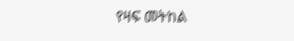የዛፍ መትከል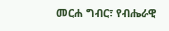መርሐ ግብር፣ የብሔራዊ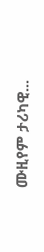ሙዚየም ታሪካዊ...